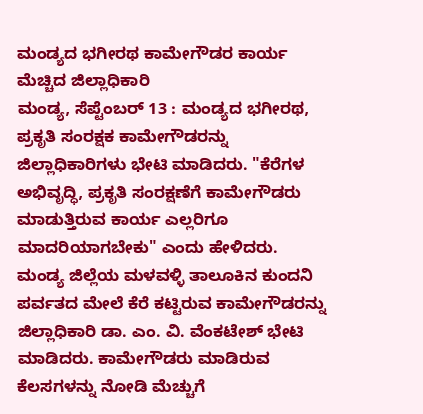ಮಂಡ್ಯದ ಭಗೀರಥ ಕಾಮೇಗೌಡರ ಕಾರ್ಯ ಮೆಚ್ಚಿದ ಜಿಲ್ಲಾಧಿಕಾರಿ
ಮಂಡ್ಯ, ಸೆಪ್ಟೆಂಬರ್ 13 : ಮಂಡ್ಯದ ಭಗೀರಥ, ಪ್ರಕೃತಿ ಸಂರಕ್ಷಕ ಕಾಮೇಗೌಡರನ್ನು ಜಿಲ್ಲಾಧಿಕಾರಿಗಳು ಭೇಟಿ ಮಾಡಿದರು. "ಕೆರೆಗಳ ಅಭಿವೃದ್ಧಿ, ಪ್ರಕೃತಿ ಸಂರಕ್ಷಣೆಗೆ ಕಾಮೇಗೌಡರು ಮಾಡುತ್ತಿರುವ ಕಾರ್ಯ ಎಲ್ಲರಿಗೂ ಮಾದರಿಯಾಗಬೇಕು" ಎಂದು ಹೇಳಿದರು.
ಮಂಡ್ಯ ಜಿಲ್ಲೆಯ ಮಳವಳ್ಳಿ ತಾಲೂಕಿನ ಕುಂದನಿ ಪರ್ವತದ ಮೇಲೆ ಕೆರೆ ಕಟ್ಟಿರುವ ಕಾಮೇಗೌಡರನ್ನು ಜಿಲ್ಲಾಧಿಕಾರಿ ಡಾ. ಎಂ. ವಿ. ವೆಂಕಟೇಶ್ ಭೇಟಿ ಮಾಡಿದರು. ಕಾಮೇಗೌಡರು ಮಾಡಿರುವ ಕೆಲಸಗಳನ್ನು ನೋಡಿ ಮೆಚ್ಚುಗೆ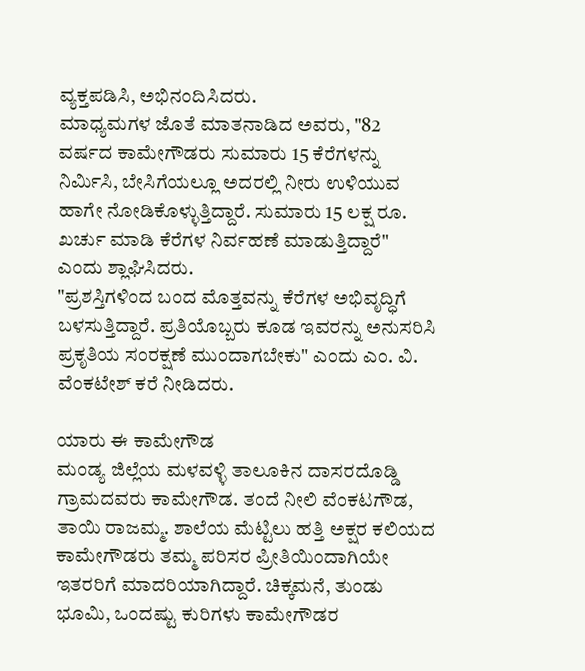ವ್ಯಕ್ತಪಡಿಸಿ, ಅಭಿನಂದಿಸಿದರು.
ಮಾಧ್ಯಮಗಳ ಜೊತೆ ಮಾತನಾಡಿದ ಅವರು, "82 ವರ್ಷದ ಕಾಮೇಗೌಡರು ಸುಮಾರು 15 ಕೆರೆಗಳನ್ನು ನಿರ್ಮಿಸಿ, ಬೇಸಿಗೆಯಲ್ಲೂ ಅದರಲ್ಲಿ ನೀರು ಉಳಿಯುವ ಹಾಗೇ ನೋಡಿಕೊಳ್ಳುತ್ತಿದ್ದಾರೆ. ಸುಮಾರು 15 ಲಕ್ಷ ರೂ. ಖರ್ಚು ಮಾಡಿ ಕೆರೆಗಳ ನಿರ್ವಹಣೆ ಮಾಡುತ್ತಿದ್ದಾರೆ" ಎಂದು ಶ್ಲಾಘಿಸಿದರು.
"ಪ್ರಶಸ್ತಿಗಳಿಂದ ಬಂದ ಮೊತ್ತವನ್ನು ಕೆರೆಗಳ ಅಭಿವೃದ್ಧಿಗೆ ಬಳಸುತ್ತಿದ್ದಾರೆ. ಪ್ರತಿಯೊಬ್ಬರು ಕೂಡ ಇವರನ್ನು ಅನುಸರಿಸಿ ಪ್ರಕೃತಿಯ ಸಂರಕ್ಷಣೆ ಮುಂದಾಗಬೇಕು" ಎಂದು ಎಂ. ವಿ. ವೆಂಕಟೇಶ್ ಕರೆ ನೀಡಿದರು.

ಯಾರು ಈ ಕಾಮೇಗೌಡ
ಮಂಡ್ಯ ಜಿಲ್ಲೆಯ ಮಳವಳ್ಳಿ ತಾಲೂಕಿನ ದಾಸರದೊಡ್ಡಿ ಗ್ರಾಮದವರು ಕಾಮೇಗೌಡ. ತಂದೆ ನೀಲಿ ವೆಂಕಟಗೌಡ, ತಾಯಿ ರಾಜಮ್ಮ. ಶಾಲೆಯ ಮೆಟ್ಟಿಲು ಹತ್ತಿ ಅಕ್ಷರ ಕಲಿಯದ ಕಾಮೇಗೌಡರು ತಮ್ಮ ಪರಿಸರ ಪ್ರೀತಿಯಿಂದಾಗಿಯೇ ಇತರರಿಗೆ ಮಾದರಿಯಾಗಿದ್ದಾರೆ. ಚಿಕ್ಕಮನೆ, ತುಂಡು ಭೂಮಿ, ಒಂದಷ್ಟು ಕುರಿಗಳು ಕಾಮೇಗೌಡರ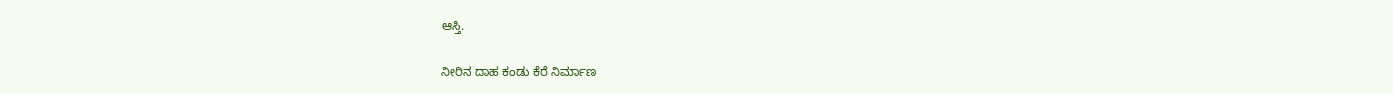ಆಸ್ತಿ.

ನೀರಿನ ದಾಹ ಕಂಡು ಕೆರೆ ನಿರ್ಮಾಣ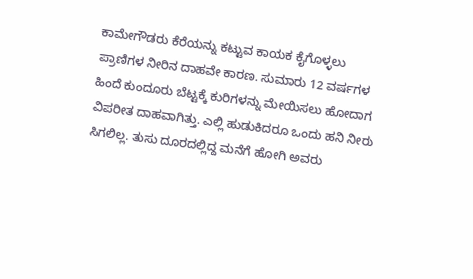ಕಾಮೇಗೌಡರು ಕೆರೆಯನ್ನು ಕಟ್ಟುವ ಕಾಯಕ ಕೈಗೊಳ್ಳಲು ಪ್ರಾಣಿಗಳ ನೀರಿನ ದಾಹವೇ ಕಾರಣ. ಸುಮಾರು 12 ವರ್ಷಗಳ ಹಿಂದೆ ಕುಂದೂರು ಬೆಟ್ಟಕ್ಕೆ ಕುರಿಗಳನ್ನು ಮೇಯಿಸಲು ಹೋದಾಗ ವಿಪರೀತ ದಾಹವಾಗಿತ್ತು. ಎಲ್ಲಿ ಹುಡುಕಿದರೂ ಒಂದು ಹನಿ ನೀರು ಸಿಗಲಿಲ್ಲ. ತುಸು ದೂರದಲ್ಲಿದ್ದ ಮನೆಗೆ ಹೋಗಿ ಅವರು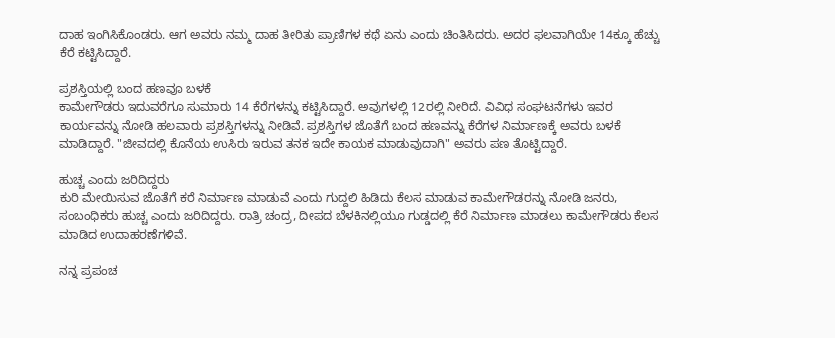ದಾಹ ಇಂಗಿಸಿಕೊಂಡರು. ಆಗ ಅವರು ನಮ್ಮ ದಾಹ ತೀರಿತು ಪ್ರಾಣಿಗಳ ಕಥೆ ಏನು ಎಂದು ಚಿಂತಿಸಿದರು. ಅದರ ಫಲವಾಗಿಯೇ 14ಕ್ಕೂ ಹೆಚ್ಚು ಕೆರೆ ಕಟ್ಟಿಸಿದ್ದಾರೆ.

ಪ್ರಶಸ್ತಿಯಲ್ಲಿ ಬಂದ ಹಣವೂ ಬಳಕೆ
ಕಾಮೇಗೌಡರು ಇದುವರೆಗೂ ಸುಮಾರು 14 ಕೆರೆಗಳನ್ನು ಕಟ್ಟಿಸಿದ್ದಾರೆ. ಅವುಗಳಲ್ಲಿ 12ರಲ್ಲಿ ನೀರಿದೆ. ವಿವಿಧ ಸಂಘಟನೆಗಳು ಇವರ ಕಾರ್ಯವನ್ನು ನೋಡಿ ಹಲವಾರು ಪ್ರಶಸ್ತಿಗಳನ್ನು ನೀಡಿವೆ. ಪ್ರಶಸ್ತಿಗಳ ಜೊತೆಗೆ ಬಂದ ಹಣವನ್ನು ಕೆರೆಗಳ ನಿರ್ಮಾಣಕ್ಕೆ ಅವರು ಬಳಕೆ ಮಾಡಿದ್ದಾರೆ. "ಜೀವದಲ್ಲಿ ಕೊನೆಯ ಉಸಿರು ಇರುವ ತನಕ ಇದೇ ಕಾಯಕ ಮಾಡುವುದಾಗಿ" ಅವರು ಪಣ ತೊಟ್ಟಿದ್ದಾರೆ.

ಹುಚ್ಚ ಎಂದು ಜರಿದಿದ್ದರು
ಕುರಿ ಮೇಯಿಸುವ ಜೊತೆಗೆ ಕರೆ ನಿರ್ಮಾಣ ಮಾಡುವೆ ಎಂದು ಗುದ್ದಲಿ ಹಿಡಿದು ಕೆಲಸ ಮಾಡುವ ಕಾಮೇಗೌಡರನ್ನು ನೋಡಿ ಜನರು, ಸಂಬಂಧಿಕರು ಹುಚ್ಚ ಎಂದು ಜರಿದಿದ್ದರು. ರಾತ್ರಿ ಚಂದ್ರ, ದೀಪದ ಬೆಳಕಿನಲ್ಲಿಯೂ ಗುಡ್ಡದಲ್ಲಿ ಕೆರೆ ನಿರ್ಮಾಣ ಮಾಡಲು ಕಾಮೇಗೌಡರು ಕೆಲಸ ಮಾಡಿದ ಉದಾಹರಣೆಗಳಿವೆ.

ನನ್ನ ಪ್ರಪಂಚ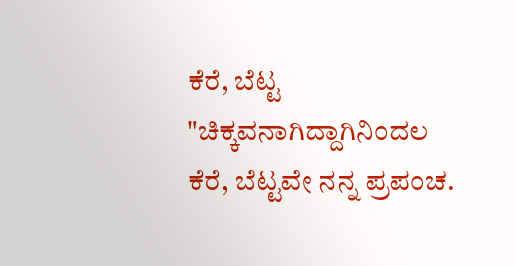ಕೆರೆ, ಬೆಟ್ಟ
"ಚಿಕ್ಕವನಾಗಿದ್ದಾಗಿನಿಂದಲ ಕೆರೆ, ಬೆಟ್ಟವೇ ನನ್ನ ಪ್ರಪಂಚ.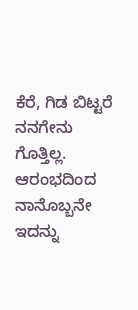ಕೆರೆ, ಗಿಡ ಬಿಟ್ಟರೆ ನನಗೇನು ಗೊತ್ತಿಲ್ಲ. ಆರಂಭದಿಂದ ನಾನೊಬ್ಬನೇ ಇದನ್ನು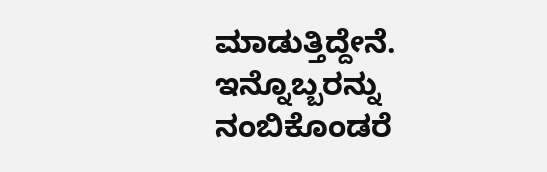ಮಾಡುತ್ತಿದ್ದೇನೆ. ಇನ್ನೊಬ್ಬರನ್ನು ನಂಬಿಕೊಂಡರೆ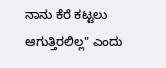ನಾನು ಕೆರೆ ಕಟ್ಟಲು ಆಗುತ್ತಿರಲಿಲ್ಲ" ಎಂದು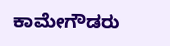ಕಾಮೇಗೌಡರು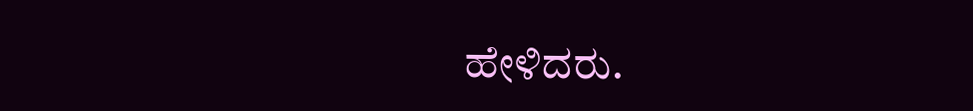ಹೇಳಿದರು.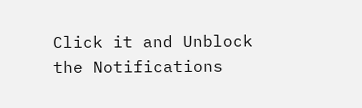Click it and Unblock the Notifications